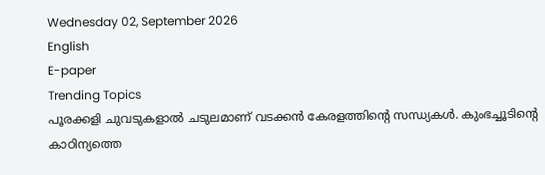Wednesday 02, September 2026
English
E-paper
Trending Topics
പൂരക്കളി ചുവടുകളാൽ ചടുലമാണ് വടക്കൻ കേരളത്തിന്റെ സന്ധ്യകൾ. കുംഭച്ചൂടിന്റെ കാഠിന്യത്തെ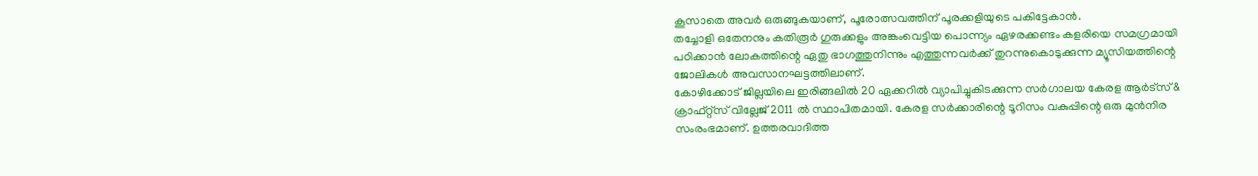കൂസാതെ അവർ ഒരുങ്ങുകയാണ്, പൂരോത്സവത്തിന് പൂരക്കളിയുടെ പകിട്ടേകാൻ.
തച്ചോളി ഒതേനനും കതിരൂർ ഗുരുക്കളും അങ്കംവെട്ടിയ പൊന്ന്യം ഏഴരക്കണ്ടം കളരിയെ സമഗ്രമായി പഠിക്കാൻ ലോകത്തിന്റെ ഏതു ഭാഗത്തുനിന്നും എത്തുന്നവർക്ക് തുറന്നുകൊടുക്കുന്ന മ്യൂസിയത്തിന്റെ ജോലികൾ അവസാനഘട്ടത്തിലാണ്.
കോഴിക്കോട് ജില്ലയിലെ ഇരിങ്ങലിൽ 20 ഏക്കറിൽ വ്യാപിച്ചുകിടക്കുന്ന സർഗാലയ കേരള ആർട്സ് & ക്രാഫ്റ്റ്സ് വില്ലേജ് 2011 ൽ സ്ഥാപിതമായി. കേരള സർക്കാരിന്റെ ടൂറിസം വകുപ്പിന്റെ ഒരു മുൻനിര സംരംഭമാണ്. ഉത്തരവാദിത്ത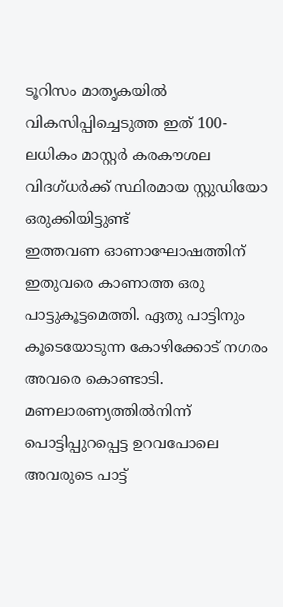ടൂറിസം മാതൃകയിൽ വികസിപ്പിച്ചെടുത്ത ഇത് 100-ലധികം മാസ്റ്റർ കരകൗശല വിദഗ്ധർക്ക് സ്ഥിരമായ സ്റ്റുഡിയോ ഒരുക്കിയിട്ടുണ്ട്
ഇത്തവണ ഓണാഘോഷത്തിന് ഇതുവരെ കാണാത്ത ഒരു പാട്ടുകൂട്ടമെത്തി. ഏതു പാട്ടിനും കൂടെയോടുന്ന കോഴിക്കോട് നഗരം അവരെ കൊണ്ടാടി. മണലാരണ്യത്തിൽനിന്ന് പൊട്ടിപ്പുറപ്പെട്ട ഉറവപോലെ അവരുടെ പാട്ട്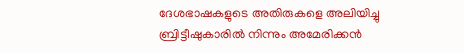ദേശഭാഷകളുടെ അതിരുകളെ അലിയിച്ചു
ബ്രിട്ടീഷുകാരിൽ നിന്നും അമേരിക്കൻ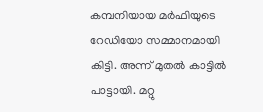കമ്പനിയായ മർഫിയുടെ റേഡിയോ സമ്മാനമായി കിട്ടി. അന്ന് മുതൽ കാട്ടിൽ പാട്ടായി. മറ്റു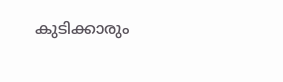കുടിക്കാരും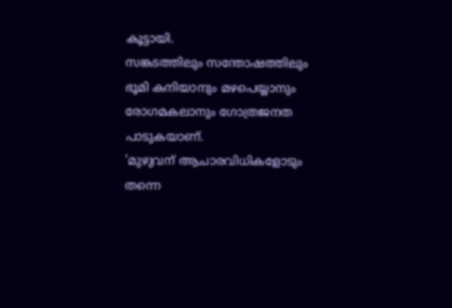കൂട്ടായി.
സങ്കടത്തിലും സന്തോഷത്തിലും ഭൂമി കനിയാനും മഴപെയ്യാനും രോഗമകലാനും ഗോത്രജനത പാടുകയാണ്.
'മുഴുവന് ആചാരവിധികളോടും തന്നെ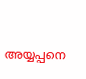അയ്യപ്പനെ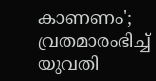കാണണം'; വ്രതമാരംഭിച്ച് യുവതി